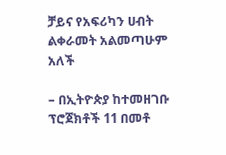ቻይና የአፍሪካን ሀብት ልቀራመት አልመጣሁም አለች

– በኢትዮጵያ ከተመዘገቡ ፕሮጀክቶች 11 በመቶ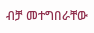ብቻ መተግበራቸው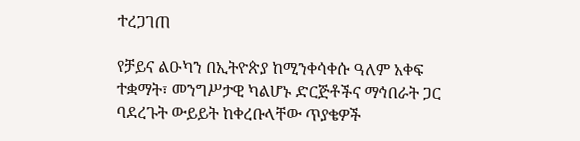ተረጋገጠ

የቻይና ልዑካን በኢትዮጵያ ከሚንቀሳቀሱ ዓለም አቀፍ ተቋማት፣ መንግሥታዊ ካልሆኑ ድርጅቶችና ማኅበራት ጋር ባደረጉት ውይይት ከቀረቡላቸው ጥያቄዎች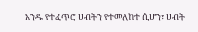አንዱ የተፈጥሮ ሀብትን የተመለከተ ሲሆን፣ ሀብት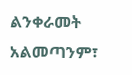ልንቀራመት አልመጣንም፣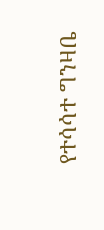የተሳሳተ ግንዛቤ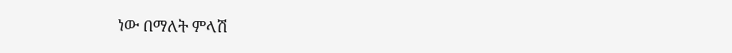ነው በማለት ምላሽ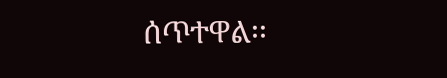ሰጥተዋል፡፡